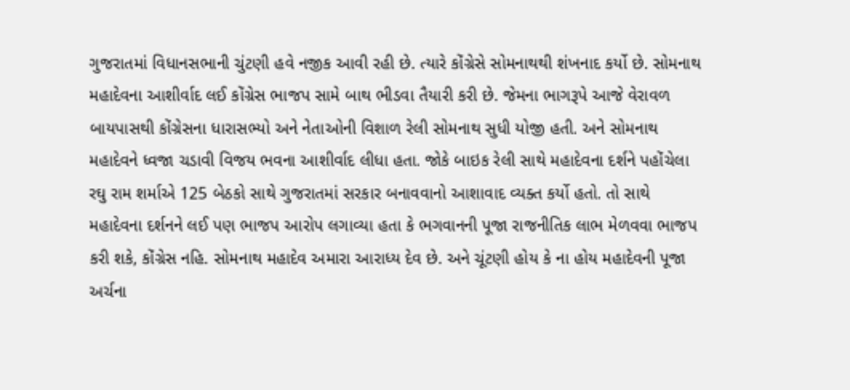ગુજરાતમાં વિધાનસભાની ચુંટણી હવે નજીક આવી રહી છે. ત્યારે કોંગ્રેસે સોમનાથથી શંખનાદ કર્યો છે. સોમનાથ મહાદેવના આશીર્વાદ લઈ કોંગ્રેસ ભાજપ સામે બાથ ભીડવા તૈયારી કરી છે. જેમના ભાગરૂપે આજે વેરાવળ બાયપાસથી કોંગ્રેસના ધારાસભ્યો અને નેતાઓની વિશાળ રેલી સોમનાથ સુધી યોજી હતી. અને સોમનાથ મહાદેવને ધ્વજા ચડાવી વિજય ભવના આશીર્વાદ લીધા હતા. જોકે બાઇક રેલી સાથે મહાદેવના દર્શને પહોંચેલા રઘુ રામ શર્માએ 125 બેઠકો સાથે ગુજરાતમાં સરકાર બનાવવાનો આશાવાદ વ્યક્ત કર્યો હતો. તો સાથે મહાદેવના દર્શનને લઈ પણ ભાજપ આરોપ લગાવ્યા હતા કે ભગવાનની પૂજા રાજનીતિક લાભ મેળવવા ભાજપ કરી શકે, કોંગ્રેસ નહિ. સોમનાથ મહાદેવ અમારા આરાધ્ય દેવ છે. અને ચૂંટણી હોય કે ના હોય મહાદેવની પૂજા અર્ચના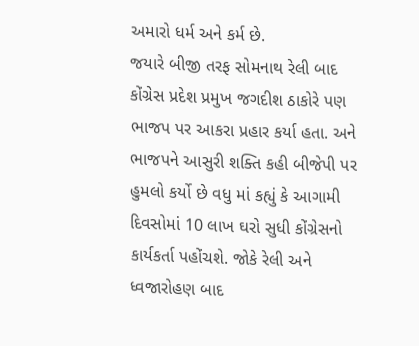અમારો ધર્મ અને કર્મ છે.
જયારે બીજી તરફ સોમનાથ રેલી બાદ કોંગ્રેસ પ્રદેશ પ્રમુખ જગદીશ ઠાકોરે પણ ભાજપ પર આકરા પ્રહાર કર્યા હતા. અને ભાજપને આસુરી શક્તિ કહી બીજેપી પર હુમલો કર્યો છે વધુ માં કહ્યું કે આગામી દિવસોમાં 10 લાખ ઘરો સુધી કોંગ્રેસનો કાર્યકર્તા પહોંચશે. જોકે રેલી અને ધ્વજારોહણ બાદ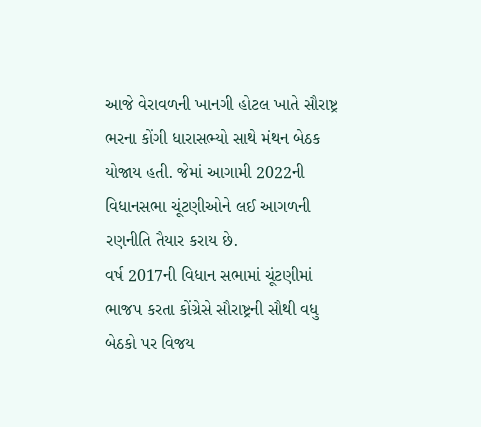આજે વેરાવળની ખાનગી હોટલ ખાતે સૌરાષ્ટ્ર ભરના કોંગી ધારાસભ્યો સાથે મંથન બેઠક યોજાય હતી. જેમાં આગામી 2022ની વિધાનસભા ચૂંટણીઓને લઈ આગળની રણનીતિ તૈયાર કરાય છે.
વર્ષ 2017ની વિધાન સભામાં ચૂંટણીમાં ભાજપ કરતા કોંગ્રેસે સૌરાષ્ટ્રની સૌથી વધુ બેઠકો પર વિજય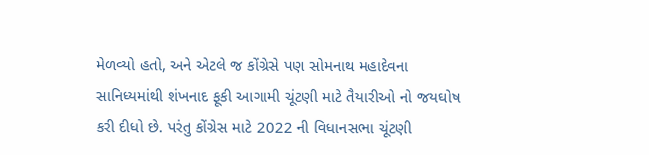મેળવ્યો હતો, અને એટલે જ કોંગ્રેસે પણ સોમનાથ મહાદેવના સાનિધ્યમાંથી શંખનાદ ફૂકી આગામી ચૂંટણી માટે તૈયારીઓ નો જયઘોષ કરી દીધો છે. પરંતુ કોંગ્રેસ માટે 2022 ની વિધાનસભા ચૂંટણી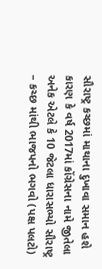સૌરાષ્ટ્ર કચ્છમાં માથાના દુખાવા સમાન હશે કારણ કે વર્ષ 2017માં કોંગ્રેસના નામે જીતેલા અનેક એટલે કે 10 જેટલા ધારાસભ્યો સૌરાષ્ટ્ર – કચ્છ માંથી ભાજપનો ભગવો (પક્ષ પલટો)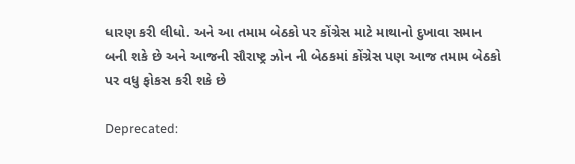ધારણ કરી લીધો. અને આ તમામ બેઠકો પર કોંગ્રેસ માટે માથાનો દુખાવા સમાન બની શકે છે અને આજની સૌરાષ્ટ્ર ઝોન ની બેઠકમાં કોંગ્રેસ પણ આજ તમામ બેઠકો પર વધુ ફોકસ કરી શકે છે

Deprecated: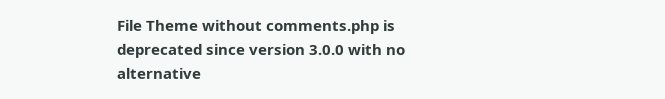File Theme without comments.php is deprecated since version 3.0.0 with no alternative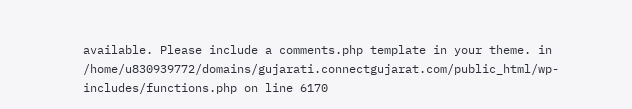available. Please include a comments.php template in your theme. in /home/u830939772/domains/gujarati.connectgujarat.com/public_html/wp-includes/functions.php on line 6170